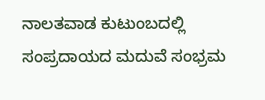ನಾಲತವಾಡ ಕುಟುಂಬದಲ್ಲಿ ಸಂಪ್ರದಾಯದ ಮದುವೆ ಸಂಭ್ರಮ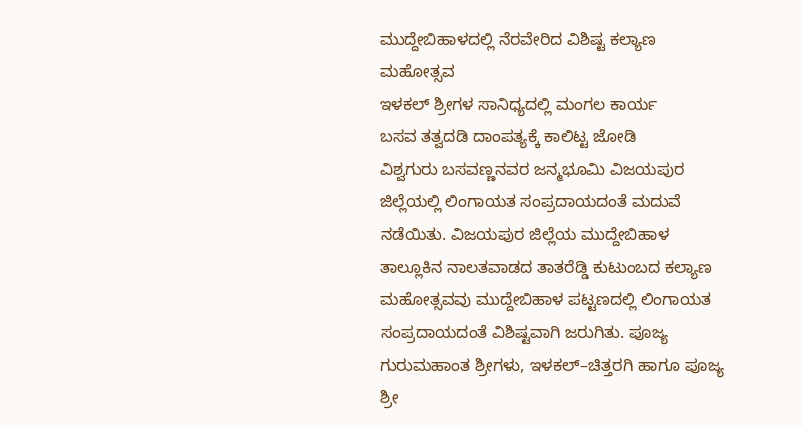ಮುದ್ದೇಬಿಹಾಳದಲ್ಲಿ ನೆರವೇರಿದ ವಿಶಿಷ್ಟ ಕಲ್ಯಾಣ ಮಹೋತ್ಸವ
ಇಳಕಲ್ ಶ್ರೀಗಳ ಸಾನಿಧ್ಯದಲ್ಲಿ ಮಂಗಲ ಕಾರ್ಯ
ಬಸವ ತತ್ವದಡಿ ದಾಂಪತ್ಯಕ್ಕೆ ಕಾಲಿಟ್ಟ ಜೋಡಿ
ವಿಶ್ವಗುರು ಬಸವಣ್ಣನವರ ಜನ್ಮಭೂಮಿ ವಿಜಯಪುರ ಜಿಲ್ಲೆಯಲ್ಲಿ ಲಿಂಗಾಯತ ಸಂಪ್ರದಾಯದಂತೆ ಮದುವೆ ನಡೆಯಿತು. ವಿಜಯಪುರ ಜಿಲ್ಲೆಯ ಮುದ್ದೇಬಿಹಾಳ ತಾಲ್ಲೂಕಿನ ನಾಲತವಾಡದ ತಾತರೆಡ್ಡಿ ಕುಟುಂಬದ ಕಲ್ಯಾಣ ಮಹೋತ್ಸವವು ಮುದ್ದೇಬಿಹಾಳ ಪಟ್ಟಣದಲ್ಲಿ ಲಿಂಗಾಯತ ಸಂಪ್ರದಾಯದಂತೆ ವಿಶಿಷ್ಟವಾಗಿ ಜರುಗಿತು. ಪೂಜ್ಯ ಗುರುಮಹಾಂತ ಶ್ರೀಗಳು, ಇಳಕಲ್–ಚಿತ್ತರಗಿ ಹಾಗೂ ಪೂಜ್ಯ ಶ್ರೀ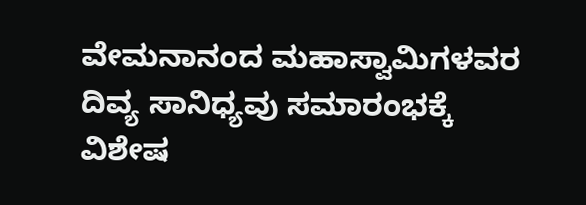ವೇಮನಾನಂದ ಮಹಾಸ್ವಾಮಿಗಳವರ ದಿವ್ಯ ಸಾನಿಧ್ಯವು ಸಮಾರಂಭಕ್ಕೆ ವಿಶೇಷ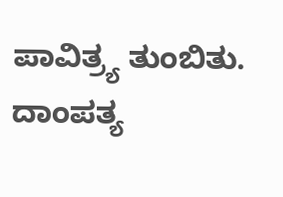ಪಾವಿತ್ರ್ಯ ತುಂಬಿತು. ದಾಂಪತ್ಯ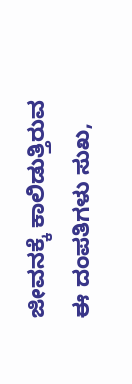ಜೀವನಕ್ಕೆ ಕಾಲಿಡುತ್ತಿರುವ ಈ ದಂಪತಿಗಳು ಸುಖ,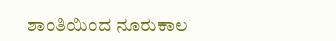ಶಾಂತಿಯಿಂದ ನೂರುಕಾಲ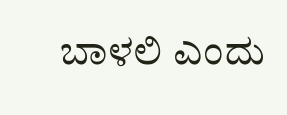ಬಾಳಲಿ ಎಂದು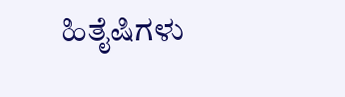ಹಿತೈಷಿಗಳು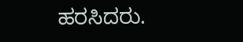ಹರಸಿದರು.